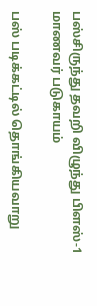பஸ்சிருந்து தவறி விழுந்து பிளஸ்-1 மாணவர் படுகாயம்

பஸ் படிக்கட்டில் தொங்கியவாறு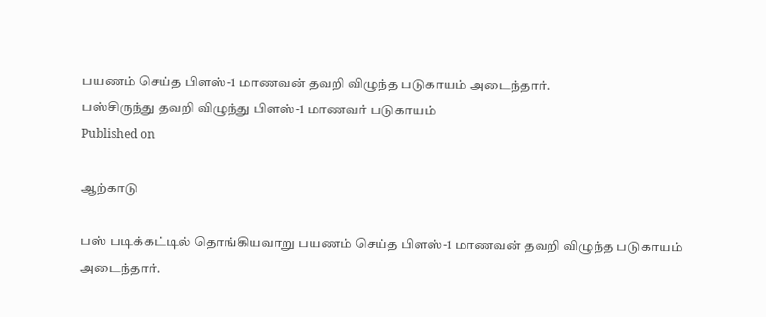பயணம் செய்த பிளஸ்-1 மாணவன் தவறி விழுந்த படுகாயம் அடைந்தார்.
பஸ்சிருந்து தவறி விழுந்து பிளஸ்-1 மாணவர் படுகாயம்
Published on

ஆற்காடு

பஸ் படிக்கட்டில் தொங்கியவாறு பயணம் செய்த பிளஸ்-1 மாணவன் தவறி விழுந்த படுகாயம் அடைந்தார்.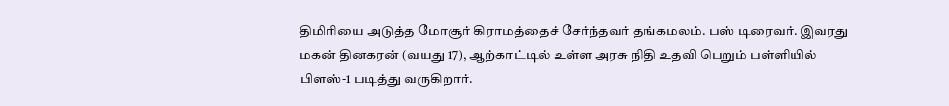திமிரியை அடுத்த மோசூர் கிராமத்தைச் சேர்ந்தவர் தங்கமலம். பஸ் டிரைவர். இவரது மகன் தினகரன் (வயது 17), ஆற்காட்டில் உள்ள அரசு நிதி உதவி பெறும் பள்ளியில் பிளஸ்-1 படித்து வருகிறார்.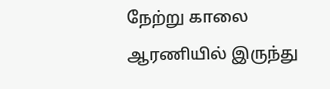நேற்று காலை ஆரணியில் இருந்து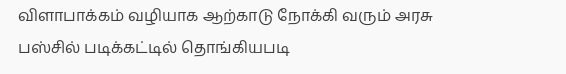விளாபாக்கம் வழியாக ஆற்காடு நோக்கி வரும் அரசு பஸ்சில் படிக்கட்டில் தொங்கியபடி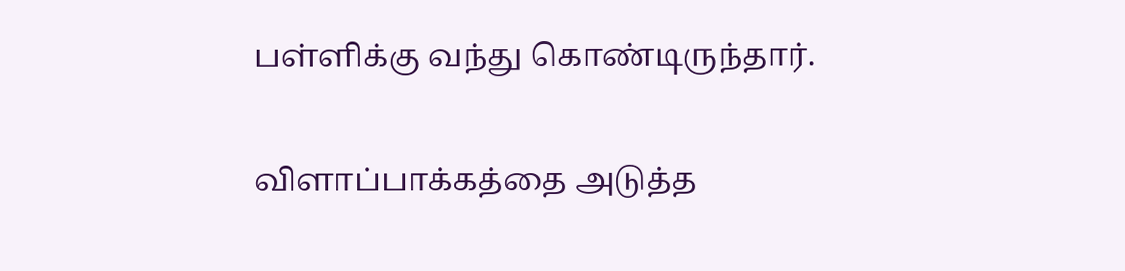பள்ளிக்கு வந்து கொண்டிருந்தார்.

விளாப்பாக்கத்தை அடுத்த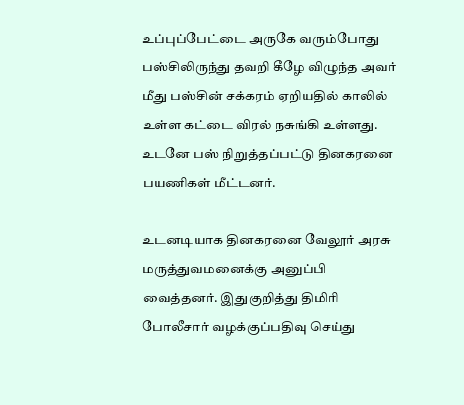உப்புப்பேட்டை அருகே வரும்போது பஸ்சிலிருந்து தவறி கீழே விழுந்த அவர் மீது பஸ்சின் சக்கரம் ஏறியதில் காலில் உள்ள கட்டை விரல் நசுங்கி உள்ளது. உடனே பஸ் நிறுத்தப்பட்டு தினகரனை பயணிகள் மீட்டனர்.

உடனடியாக தினகரனை வேலூர் அரசு மருத்துவமனைக்கு அனுப்பி வைத்தனர். இதுகுறித்து திமிரி போலீசார் வழக்குப்பதிவு செய்து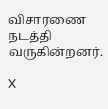விசாரணை நடத்தி வருகின்றனர்.

X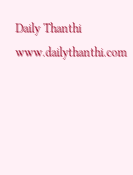Daily Thanthi
www.dailythanthi.com